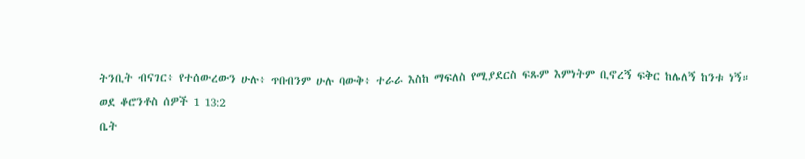ትንቢት ብናገር፥ የተሰውረውን ሁሉ፥ ጥበብንም ሁሉ ባውቅ፥ ተራራ እስከ ማፍለስ የሚያደርስ ፍጹም እምነትም ቢኖረኝ ፍቅር ከሌለኝ ከንቱ ነኝ።
ወደ ቆሮንቶስ ሰዎች 1 13:2
ቤት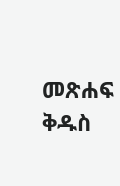መጽሐፍ ቅዱስ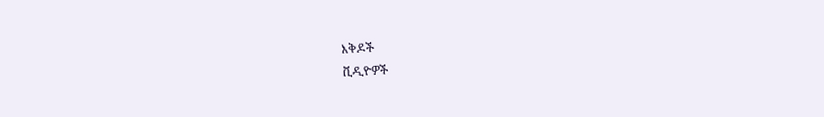እቅዶች
ቪዲዮዎች